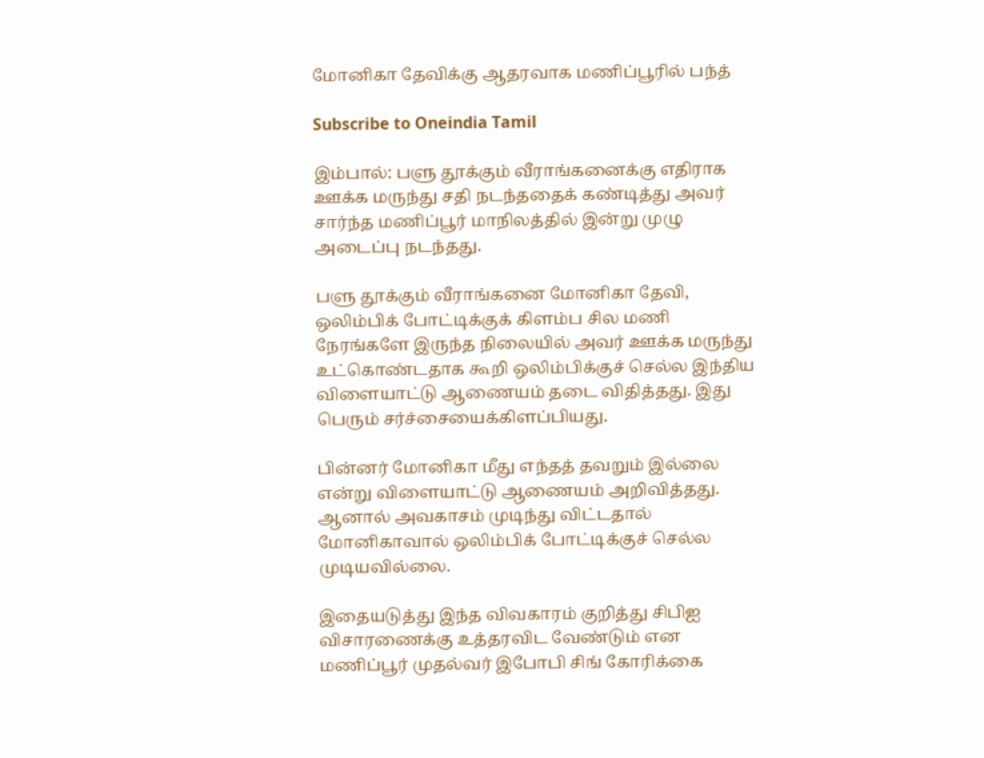மோனிகா தேவிக்கு ஆதரவாக மணிப்பூரில் பந்த்

Subscribe to Oneindia Tamil

இம்பால்: பளு தூக்கும் வீராங்கனைக்கு எதிராக ஊக்க மருந்து சதி நடந்ததைக் கண்டித்து அவர் சார்ந்த மணிப்பூர் மாநிலத்தில் இன்று முழு அடைப்பு நடந்தது.

பளு தூக்கும் வீராங்கனை மோனிகா தேவி, ஒலிம்பிக் போட்டிக்குக் கிளம்ப சில மணி நேரங்களே இருந்த நிலையில் அவர் ஊக்க மருந்து உட்கொண்டதாக கூறி ஒலிம்பிக்குச் செல்ல இந்திய விளையாட்டு ஆணையம் தடை விதித்தது. இது பெரும் சர்ச்சையைக்கிளப்பியது.

பின்னர் மோனிகா மீது எந்தத் தவறும் இல்லை என்று விளையாட்டு ஆணையம் அறிவித்தது. ஆனால் அவகாசம் முடிந்து விட்டதால் மோனிகாவால் ஒலிம்பிக் போட்டிக்குச் செல்ல முடியவில்லை.

இதையடுத்து இந்த விவகாரம் குறித்து சிபிஐ விசாரணைக்கு உத்தரவிட வேண்டும் என மணிப்பூர் முதல்வர் இபோபி சிங் கோரிக்கை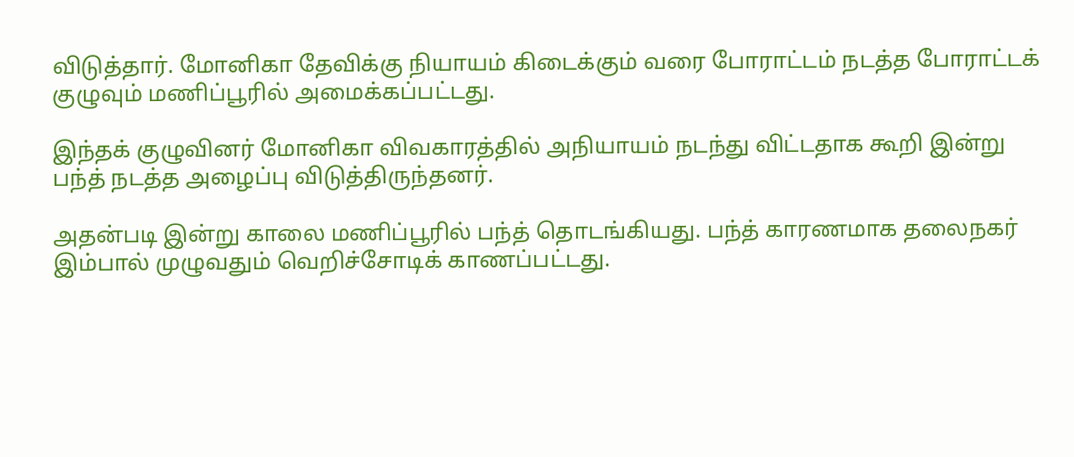விடுத்தார். மோனிகா தேவிக்கு நியாயம் கிடைக்கும் வரை போராட்டம் நடத்த போராட்டக் குழுவும் மணிப்பூரில் அமைக்கப்பட்டது.

இந்தக் குழுவினர் மோனிகா விவகாரத்தில் அநியாயம் நடந்து விட்டதாக கூறி இன்று பந்த் நடத்த அழைப்பு விடுத்திருந்தனர்.

அதன்படி இன்று காலை மணிப்பூரில் பந்த் தொடங்கியது. பந்த் காரணமாக தலைநகர் இம்பால் முழுவதும் வெறிச்சோடிக் காணப்பட்டது.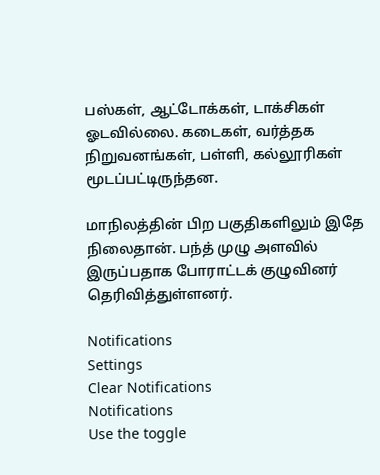பஸ்கள், ஆட்டோக்கள், டாக்சிகள் ஓடவில்லை. கடைகள், வர்த்தக நிறுவனங்கள், பள்ளி, கல்லூரிகள் மூடப்பட்டிருந்தன.

மாநிலத்தின் பிற பகுதிகளிலும் இதே நிலைதான். பந்த் முழு அளவில் இருப்பதாக போராட்டக் குழுவினர் தெரிவித்துள்ளனர்.

Notifications
Settings
Clear Notifications
Notifications
Use the toggle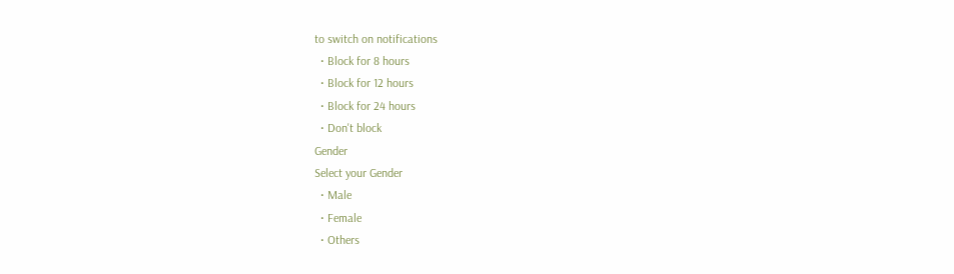to switch on notifications
  • Block for 8 hours
  • Block for 12 hours
  • Block for 24 hours
  • Don't block
Gender
Select your Gender
  • Male
  • Female
  • Others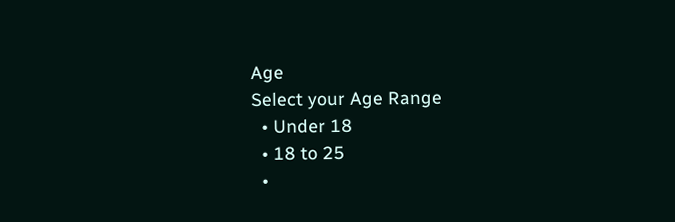Age
Select your Age Range
  • Under 18
  • 18 to 25
  •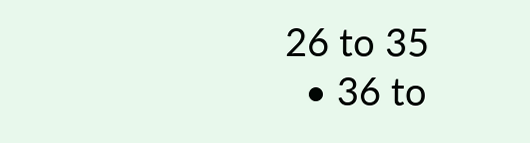26 to 35
  • 36 to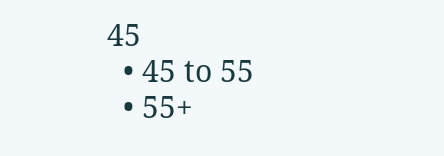45
  • 45 to 55
  • 55+